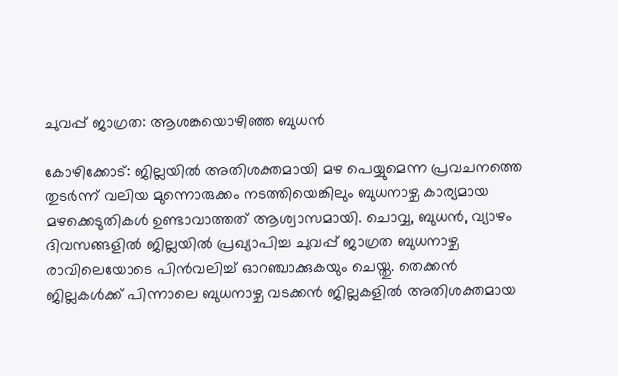ചുവപ്പ് ജാഗ്രത: ആശങ്കയൊഴിഞ്ഞ ബുധൻ

കോഴിക്കോട്: ജില്ലയിൽ അതിശക്തമായി മഴ പെയ്യുമെന്ന പ്രവചനത്തെ തുടർന്ന് വലിയ മുന്നൊരുക്കം നടത്തിയെങ്കിലും ബുധനാഴ്ച കാര്യമായ മഴക്കെടുതികൾ ഉണ്ടാവാത്തത് ആശ്വാസമായി. ചൊവ്വ, ബുധൻ, വ്യാഴം ദിവസങ്ങളിൽ ജില്ലയിൽ പ്രഖ്യാപിച്ച ചുവപ്പ് ജാഗ്രത ബുധനാഴ്ച രാവിലെയോടെ പിൻവലിച്ച് ഓറഞ്ചാക്കുകയും ചെയ്തു. തെക്കൻ ജില്ലകൾക്ക് പിന്നാലെ ബുധനാഴ്ച വടക്കൻ ജില്ലകളിൽ അതിശക്തമായ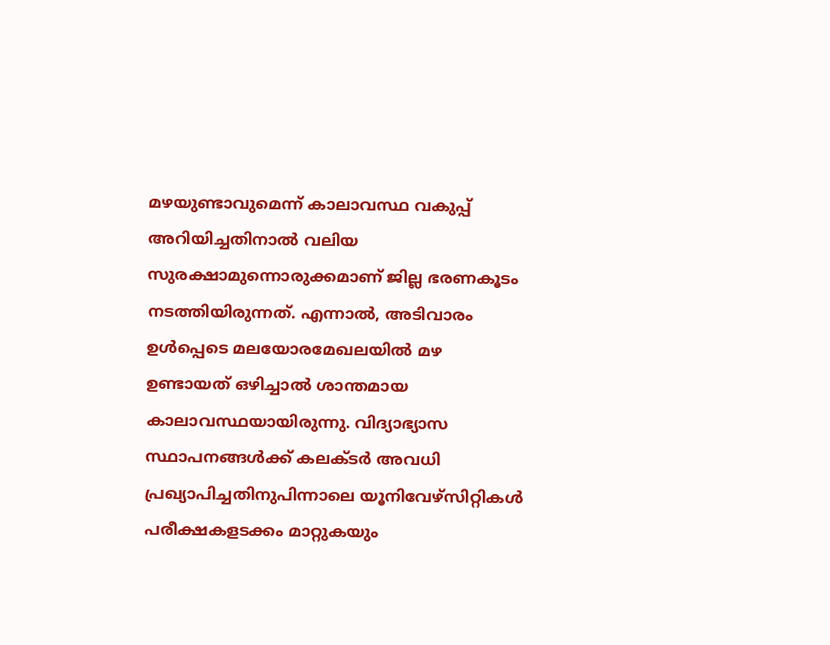മഴയുണ്ടാവുമെന്ന് കാലാവസ്ഥ വകുപ്പ് അറിയിച്ചതിനാൽ വലിയ സുരക്ഷാമുന്നൊരുക്കമാണ് ജില്ല ഭരണകൂടം നടത്തിയിരുന്നത്. എന്നാൽ, അടിവാരം ഉൾപ്പെടെ മലയോരമേഖലയിൽ മഴ ഉണ്ടായത് ഒഴിച്ചാൽ ശാന്തമായ കാലാവസ്ഥയായിരുന്നു. വിദ്യാഭ്യാസ സ്ഥാപനങ്ങൾക്ക് കലക്ടർ അവധി പ്രഖ്യാപിച്ചതിനുപിന്നാലെ യൂനിവേഴ്സിറ്റികൾ പരീക്ഷകളടക്കം മാറ്റുകയും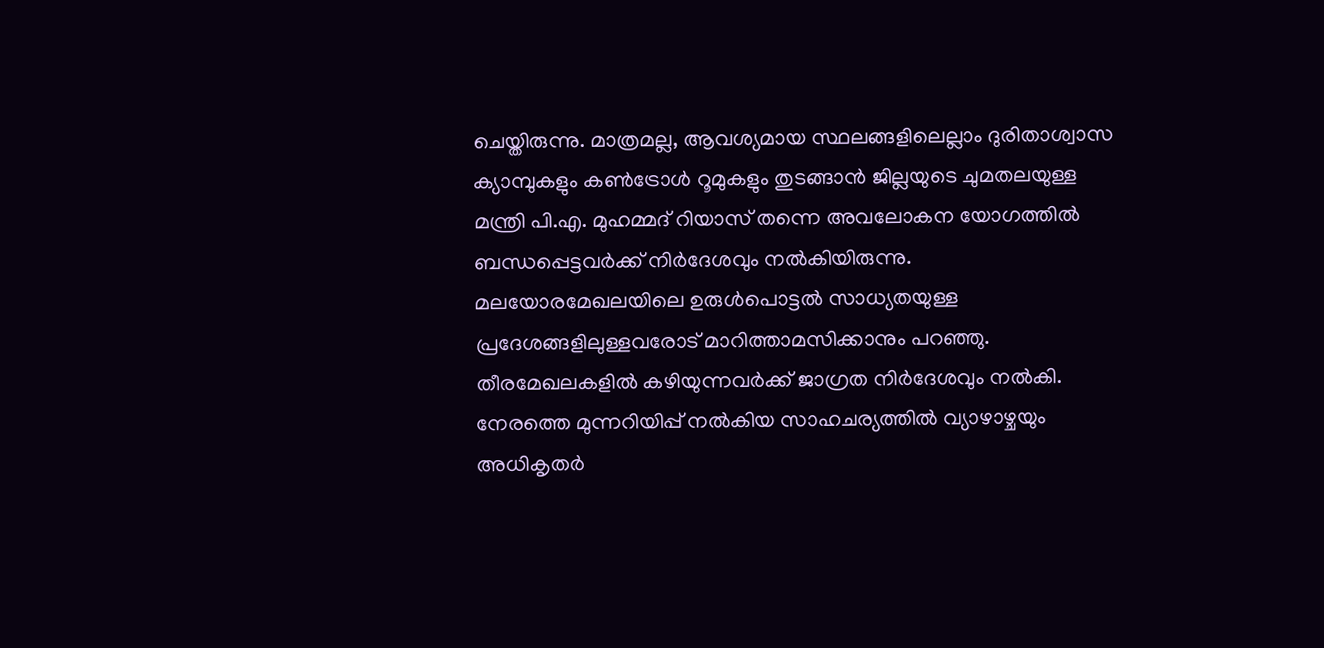ചെയ്തിരുന്നു. മാത്രമല്ല, ആവശ്യമായ സ്ഥലങ്ങളിലെല്ലാം ദുരിതാശ്വാസ ക്യാമ്പുകളും കൺട്രോൾ റൂമുകളും തുടങ്ങാൻ ജില്ലയുടെ ചുമതലയുള്ള മന്ത്രി പി.എ. മുഹമ്മദ് റിയാസ് തന്നെ അവലോകന യോഗത്തിൽ ബന്ധപ്പെട്ടവർക്ക് നിർദേശവും നൽകിയിരുന്നു. മലയോരമേഖലയിലെ ഉരുൾപൊട്ടൽ സാധ്യതയുള്ള പ്രദേശങ്ങളിലുള്ളവരോട് മാറിത്താമസിക്കാനും പറഞ്ഞു. തീരമേഖലകളിൽ കഴിയുന്നവർക്ക് ജാഗ്രത നിർദേശവും നൽകി. നേരത്തെ മുന്നറിയിപ്പ് നൽകിയ സാഹചര്യത്തിൽ വ്യാഴാഴ്ചയും അധികൃതർ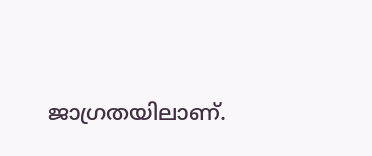ജാഗ്രതയിലാണ്.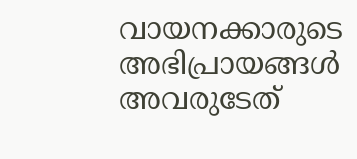വായനക്കാരുടെ അഭിപ്രായങ്ങള്‍ അവരുടേത്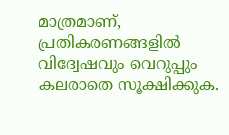മാത്രമാണ്, പ്രതികരണങ്ങളിൽ വിദ്വേഷവും വെറുപ്പും കലരാതെ സൂക്ഷിക്കുക.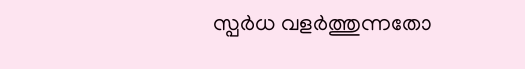സ്പർധ വളർത്തുന്നതോ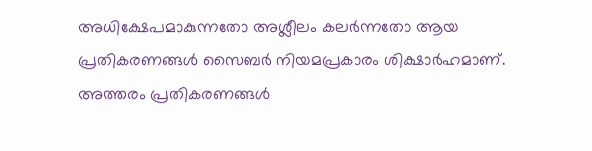അധിക്ഷേപമാകുന്നതോ അശ്ലീലം കലർന്നതോ ആയ പ്രതികരണങ്ങൾ സൈബർ നിയമപ്രകാരം ശിക്ഷാർഹമാണ്. അത്തരം പ്രതികരണങ്ങൾ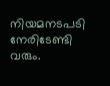നിയമനടപടി നേരിടേണ്ടി വരും.